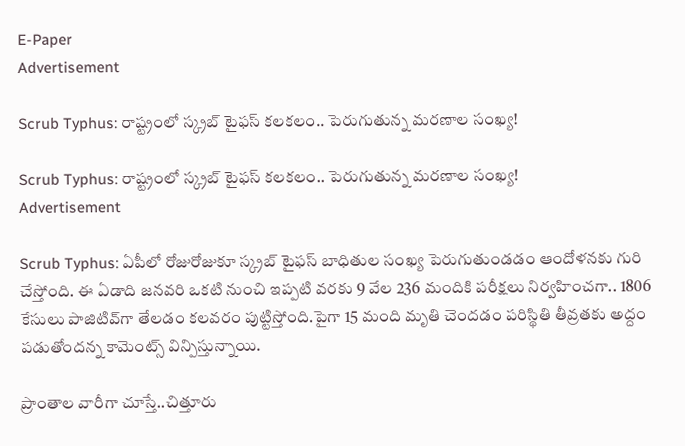E-Paper
Advertisement

Scrub Typhus: రాష్ట్రంలో స్క్రబ్ టైఫస్ కలకలం.. పెరుగుతున్న మరణాల సంఖ్య!

Scrub Typhus: రాష్ట్రంలో స్క్రబ్ టైఫస్ కలకలం.. పెరుగుతున్న మరణాల సంఖ్య!
Advertisement

Scrub Typhus: ఏపీలో రోజురోజుకూ స్క్రబ్ టైఫస్ బాధితుల సంఖ్య పెరుగుతుండడం ఆందోళనకు గురి చేస్తోంది. ఈ ఏడాది జనవరి ఒకటి నుంచి ఇప్పటి వరకు 9 వేల 236 మందికి పరీక్షలు నిర్వహించగా.. 1806 కేసులు పాజిటివ్‌గా తేలడం కలవరం పుట్టిస్తోంది.పైగా 15 మంది మృతి చెందడం పరిస్థితి తీవ్రతకు అద్దం పడుతోందన్న కామెంట్స్ విన్పిస్తున్నాయి.

ప్రాంతాల వారీగా చూస్తే..చిత్తూరు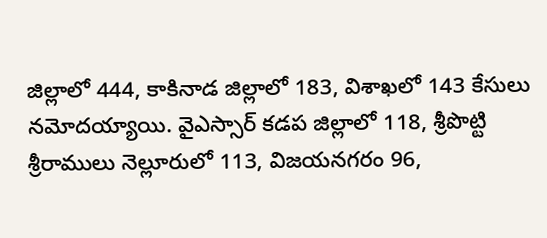జిల్లాలో 444, కాకినాడ జిల్లాలో 183, విశాఖలో 143 కేసులు నమోదయ్యాయి. వైఎస్సార్ కడప జిల్లాలో 118, శ్రీపొట్టి శ్రీరాములు నెల్లూరులో 113, విజయనగరం 96,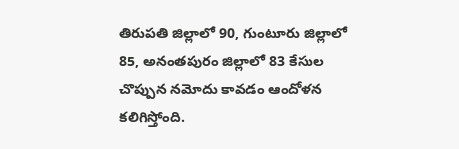తిరుపతి జిల్లాలో 90, గుంటూరు జిల్లాలో 85, అనంతపురం జిల్లాలో 83 కేసుల చొప్పున నమోదు కావడం ఆందోళన కలిగిస్తోంది.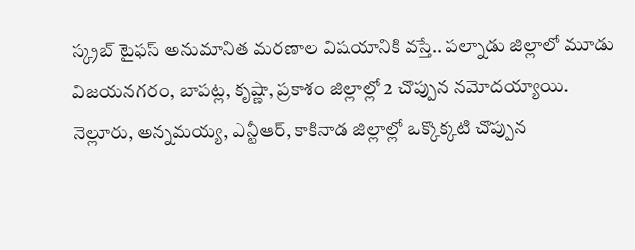స్క్రబ్ టైఫస్ అనుమానిత మరణాల విషయానికి వస్తే.. పల్నాడు జిల్లాలో మూడు విజయనగరం, బాపట్ల, కృష్ణా, ప్రకాశం జిల్లాల్లో 2 చొప్పున నమోదయ్యాయి. నెల్లూరు, అన్నమయ్య, ఎన్టీఆర్, కాకినాడ జిల్లాల్లో ఒక్కొక్కటి చొప్పున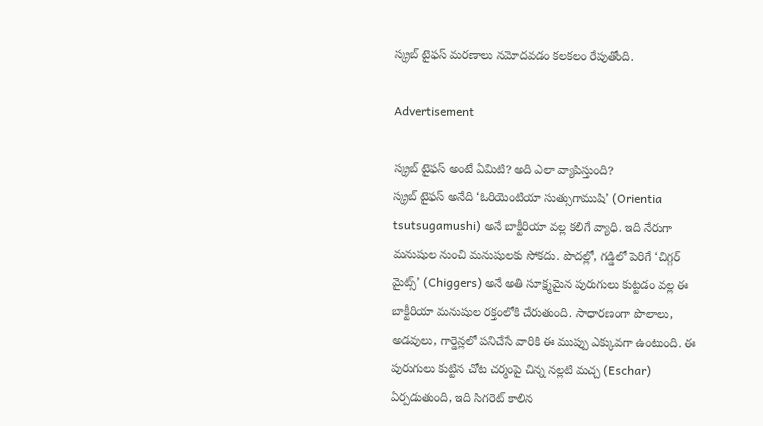స్క్రబ్ టైఫస్ మరణాలు నమోదవడం కలకలం రేపుతోంది.

Advertisement

స్క్రబ్ టైఫస్ అంటే ఏమిటి? అది ఎలా వ్యాపిస్తుంది?
స్క్రబ్ టైఫస్ అనేది ‘ఓరియెంటియా సుత్సుగాముషి’ (Orientia tsutsugamushi) అనే బాక్టీరియా వల్ల కలిగే వ్యాధి. ఇది నేరుగా మనుషుల నుంచి మనుషులకు సోకదు. పొదల్లో, గడ్డిలో పెరిగే ‘చిగ్గర్ మైట్స్’ (Chiggers) అనే అతి సూక్ష్మమైన పురుగులు కుట్టడం వల్ల ఈ బాక్టీరియా మనుషుల రక్తంలోకి చేరుతుంది. సాధారణంగా పొలాలు, అడవులు, గార్డెన్లలో పనిచేసే వారికి ఈ ముప్పు ఎక్కువగా ఉంటుంది. ఈ పురుగులు కుట్టిన చోట చర్మంపై చిన్న నల్లటి మచ్చ (Eschar) ఏర్పడుతుంది, ఇది సిగరెట్ కాలిన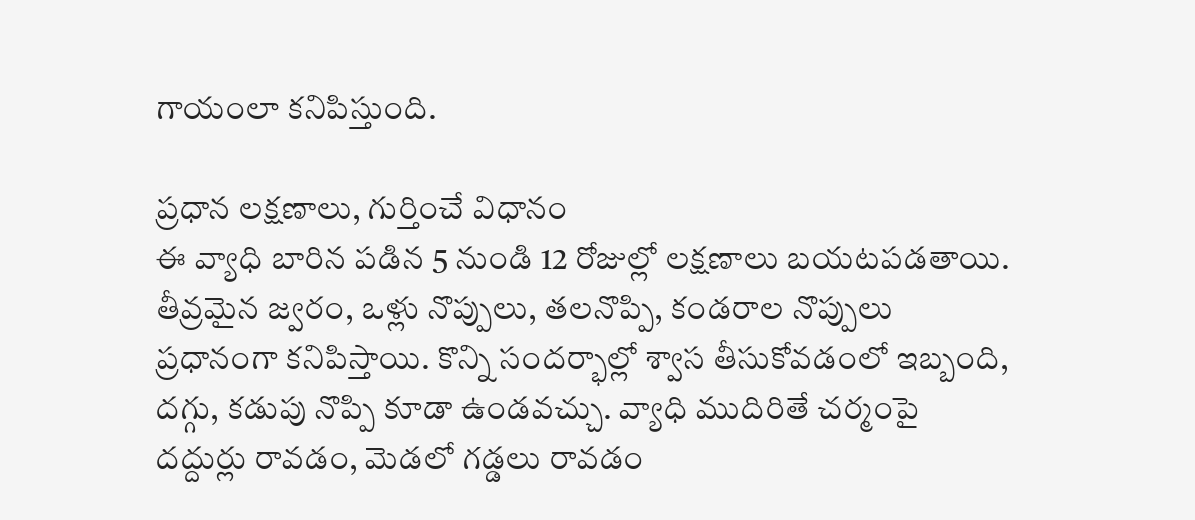గాయంలా కనిపిస్తుంది.

ప్రధాన లక్షణాలు, గుర్తించే విధానం
ఈ వ్యాధి బారిన పడిన 5 నుండి 12 రోజుల్లో లక్షణాలు బయటపడతాయి. తీవ్రమైన జ్వరం, ఒళ్లు నొప్పులు, తలనొప్పి, కండరాల నొప్పులు ప్రధానంగా కనిపిస్తాయి. కొన్ని సందర్భాల్లో శ్వాస తీసుకోవడంలో ఇబ్బంది, దగ్గు, కడుపు నొప్పి కూడా ఉండవచ్చు. వ్యాధి ముదిరితే చర్మంపై దద్దుర్లు రావడం, మెడలో గడ్డలు రావడం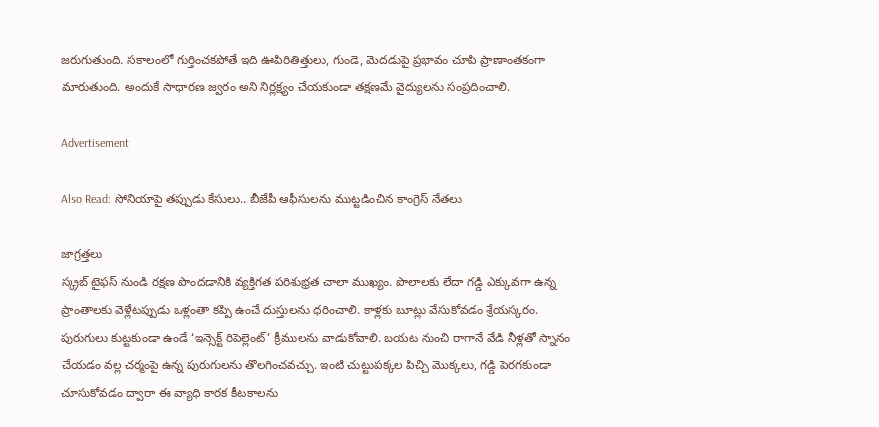జరుగుతుంది. సకాలంలో గుర్తించకపోతే ఇది ఊపిరితిత్తులు, గుండె, మెదడుపై ప్రభావం చూపి ప్రాణాంతకంగా మారుతుంది. అందుకే సాధారణ జ్వరం అని నిర్లక్ష్యం చేయకుండా తక్షణమే వైద్యులను సంప్రదించాలి.

Advertisement

Also Read: సోనియాపై తప్పుడు కేసులు.. బీజేపీ ఆఫీసులను ముట్టడించిన కాంగ్రెస్ నేతలు

జాగ్రత్తలు
స్క్రబ్ టైఫస్ నుండి రక్షణ పొందడానికి వ్యక్తిగత పరిశుభ్రత చాలా ముఖ్యం. పొలాలకు లేదా గడ్డి ఎక్కువగా ఉన్న ప్రాంతాలకు వెళ్లేటప్పుడు ఒళ్లంతా కప్పి ఉంచే దుస్తులను ధరించాలి. కాళ్లకు బూట్లు వేసుకోవడం శ్రేయస్కరం. పురుగులు కుట్టకుండా ఉండే ‘ఇన్సెక్ట్ రిపెల్లెంట్’ క్రీములను వాడుకోవాలి. బయట నుంచి రాగానే వేడి నీళ్లతో స్నానం చేయడం వల్ల చర్మంపై ఉన్న పురుగులను తొలగించవచ్చు. ఇంటి చుట్టుపక్కల పిచ్చి మొక్కలు, గడ్డి పెరగకుండా చూసుకోవడం ద్వారా ఈ వ్యాధి కారక కీటకాలను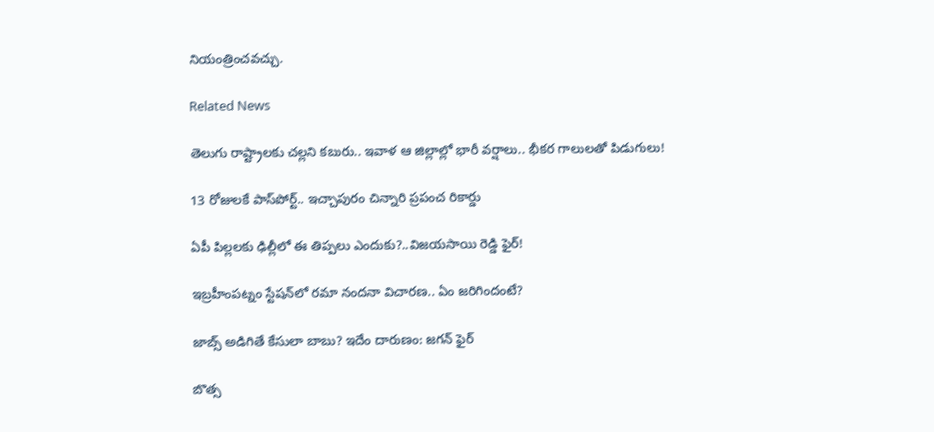నియంత్రించవచ్చు.

Related News

తెలుగు రాష్ట్రాలకు చల్లని కబురు.. ఇవాళ ఆ జిల్లాల్లో భారీ వర్షాలు.. భీకర గాలులతో పిడుగులు!

13 రోజులకే పాస్‌పోర్ట్.. ఇచ్చాపురం చిన్నారి ప్రపంచ రికార్డు

ఏపీ పిల్లలకు ఢిల్లీలో ఈ తిప్పలు ఎందుకు?..విజయసాయి రెడ్డి ఫైర్!

ఇబ్రహీంపట్నం స్టేషన్‌లో రమా నందనా విచారణ.. ఏం జరిగిందంటే?

జాబ్స్ అడిగితే కేసులా బాబు? ఇదేం దారుణం: జగన్ ఫైర్

బొత్స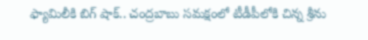ఫ్యామిలీకి బిగ్ షాక్.. చంద్రబాబు సమక్షంలో టీడీపీలోకి చిన్న శ్రీను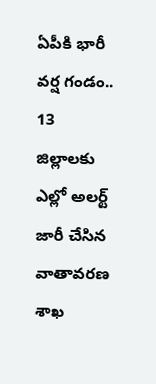ఏపీకి భారీ వర్ష గండం.. 13 జిల్లాలకు ఎల్లో అలర్ట్ జారీ చేసిన వాతావరణ శాఖ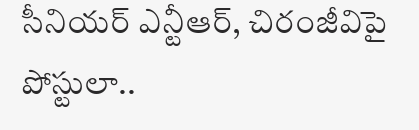సీనియర్ ఎన్టీఆర్, చిరంజీవిపై పోస్టులా..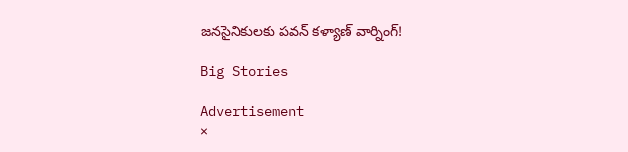జనసైనికులకు పవన్ కళ్యాణ్ వార్నింగ్!

Big Stories

Advertisement
×